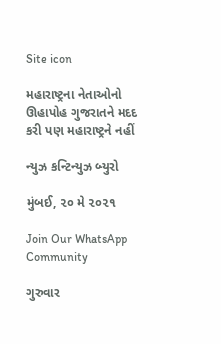Site icon

મહારાષ્ટ્રના નેતાઓનો ઊહાપોહ ગુજરાતને મદદ કરી પણ મહારાષ્ટ્રને નહીં

ન્યુઝ કન્ટિન્યુઝ બ્યુરો

મુંબઈ, ૨૦ મે ૨૦૨૧

Join Our WhatsApp Community

ગુરુવાર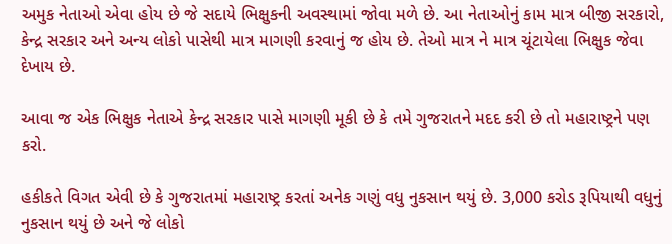અમુક નેતાઓ એવા હોય છે જે સદાયે ભિક્ષુકની અવસ્થામાં જોવા મળે છે. આ નેતાઓનું કામ માત્ર બીજી સરકારો, કેન્દ્ર સરકાર અને અન્ય લોકો પાસેથી માત્ર માગણી કરવાનું જ હોય છે. તેઓ માત્ર ને માત્ર ચૂંટાયેલા ભિક્ષુક જેવા દેખાય છે.

આવા જ એક ભિક્ષુક નેતાએ કેન્દ્ર સરકાર પાસે માગણી મૂકી છે કે તમે ગુજરાતને મદદ કરી છે તો મહારાષ્ટ્રને પણ કરો.

હકીકતે વિગત એવી છે કે ગુજરાતમાં મહારાષ્ટ્ર કરતાં અનેક ગણું વધુ નુકસાન થયું છે. 3,000 કરોડ રૂપિયાથી વધુનું નુકસાન થયું છે અને જે લોકો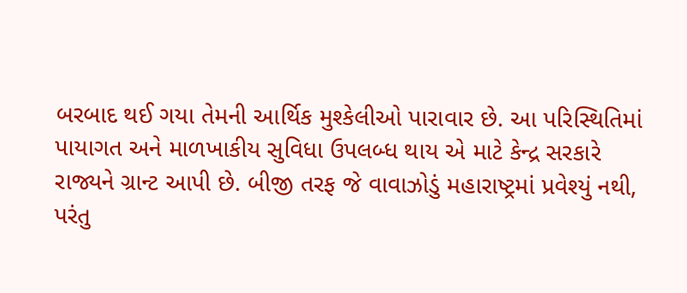બરબાદ થઈ ગયા તેમની આર્થિક મુશ્કેલીઓ પારાવાર છે. આ પરિસ્થિતિમાં પાયાગત અને માળખાકીય સુવિધા ઉપલબ્ધ થાય એ માટે કેન્દ્ર સરકારે રાજ્યને ગ્રાન્ટ આપી છે. બીજી તરફ જે વાવાઝોડું મહારાષ્ટ્રમાં પ્રવેશ્યું નથી, પરંતુ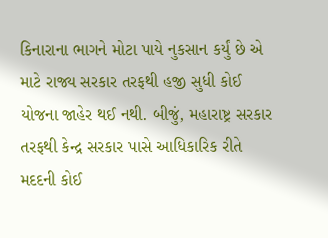કિનારાના ભાગને મોટા પાયે નુકસાન કર્યું છે એ માટે રાજ્ય સરકાર તરફથી હજી સુધી કોઈ યોજના જાહેર થઈ નથી. બીજું, મહારાષ્ટ્ર સરકાર તરફથી કેન્દ્ર સરકાર પાસે આધિકારિક રીતે મદદની કોઈ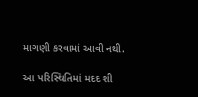માગણી કરવામાં આવી નથી.

આ પરિસ્થિતિમાં મદદ શી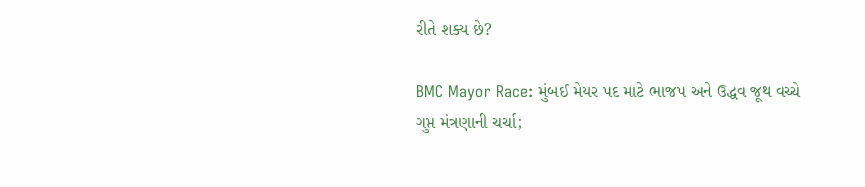રીતે શક્ય છે?

BMC Mayor Race: મુંબઈ મેયર પદ માટે ભાજપ અને ઉદ્ધવ જૂથ વચ્ચે ગુપ્ત મંત્રણાની ચર્ચા;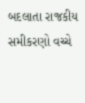બદલાતા રાજકીય સમીકરણો વચ્ચે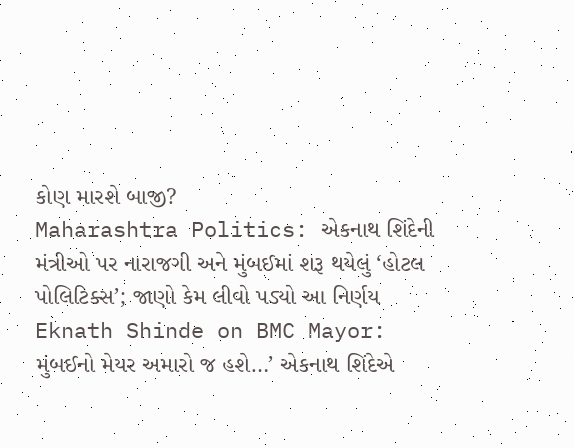કોણ મારશે બાજી?
Maharashtra Politics: એકનાથ શિંદેની મંત્રીઓ પર નારાજગી અને મુંબઈમાં શરૂ થયેલું ‘હોટલ પોલિટિક્સ’; જાણો કેમ લીવો પડ્યો આ નિર્ણય
Eknath Shinde on BMC Mayor: મુંબઈનો મેયર અમારો જ હશે…’ એકનાથ શિંદેએ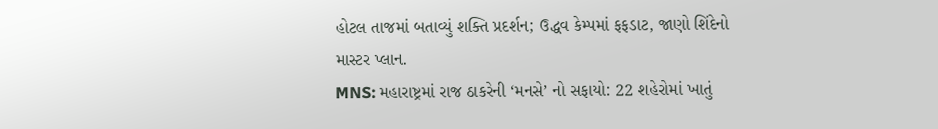હોટલ તાજમાં બતાવ્યું શક્તિ પ્રદર્શન; ઉદ્ધવ કેમ્પમાં ફફડાટ, જાણો શિંદેનો માસ્ટર પ્લાન.
MNS: મહારાષ્ટ્રમાં રાજ ઠાકરેની ‘મનસે’ નો સફાયો: 22 શહેરોમાં ખાતું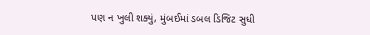પણ ન ખુલી શક્યું, મુંબઈમાં ડબલ ડિજિટ સુધી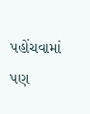પહોંચવામાં પણ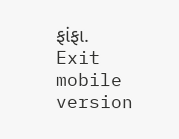ફાંફા.
Exit mobile version